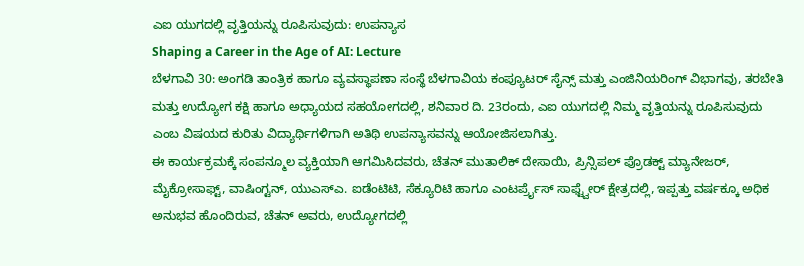ಎಐ ಯುಗದಲ್ಲಿ ವೃತ್ತಿಯನ್ನು ರೂಪಿಸುವುದು: ಉಪನ್ಯಾಸ
Shaping a Career in the Age of AI: Lecture
ಬೆಳಗಾವಿ 30: ಅಂಗಡಿ ತಾಂತ್ರಿಕ ಹಾಗೂ ವ್ಯವಸ್ಥಾಪಣಾ ಸಂಸ್ಥೆ ಬೆಳಗಾವಿಯ ಕಂಪ್ಯೂಟರ್ ಸೈನ್ಸ್ ಮತ್ತು ಎಂಜಿನಿಯರಿಂಗ್ ವಿಭಾಗವು, ತರಬೇತಿ ಮತ್ತು ಉದ್ಯೋಗ ಕಕ್ಷಿ ಹಾಗೂ ಅಧ್ಯಾಯದ ಸಹಯೋಗದಲ್ಲಿ, ಶನಿವಾರ ದಿ. 23ರಂದು, ಎಐ ಯುಗದಲ್ಲಿ ನಿಮ್ಮ ವೃತ್ತಿಯನ್ನು ರೂಪಿಸುವುದು ಎಂಬ ವಿಷಯದ ಕುರಿತು ವಿದ್ಯಾರ್ಥಿಗಳಿಗಾಗಿ ಅತಿಥಿ ಉಪನ್ಯಾಸವನ್ನು ಆಯೋಜಿಸಲಾಗಿತ್ತು.
ಈ ಕಾರ್ಯಕ್ರಮಕ್ಕೆ ಸಂಪನ್ಮೂಲ ವ್ಯಕ್ತಿಯಾಗಿ ಆಗಮಿಸಿದವರು, ಚೆತನ್ ಮುತಾಲಿಕ್ ದೇಸಾಯಿ, ಪ್ರಿನ್ಸಿಪಲ್ ಪ್ರೊಡಕ್ಟ್ ಮ್ಯಾನೇಜರ್, ಮೈಕ್ರೋಸಾಫ್ಟ್, ವಾಷಿಂಗ್ಟನ್, ಯುಎಸ್ಎ. ಐಡೆಂಟಿಟಿ, ಸೆಕ್ಯೂರಿಟಿ ಹಾಗೂ ಎಂಟರ್ಪ್ರೈಸ್ ಸಾಫ್ಟ್ವೇರ್ ಕ್ಷೇತ್ರದಲ್ಲಿ, ಇಪ್ಪತ್ತು ವರ್ಷಕ್ಕೂ ಅಧಿಕ ಅನುಭವ ಹೊಂದಿರುವ, ಚೆತನ್ ಅವರು, ಉದ್ಯೋಗದಲ್ಲಿ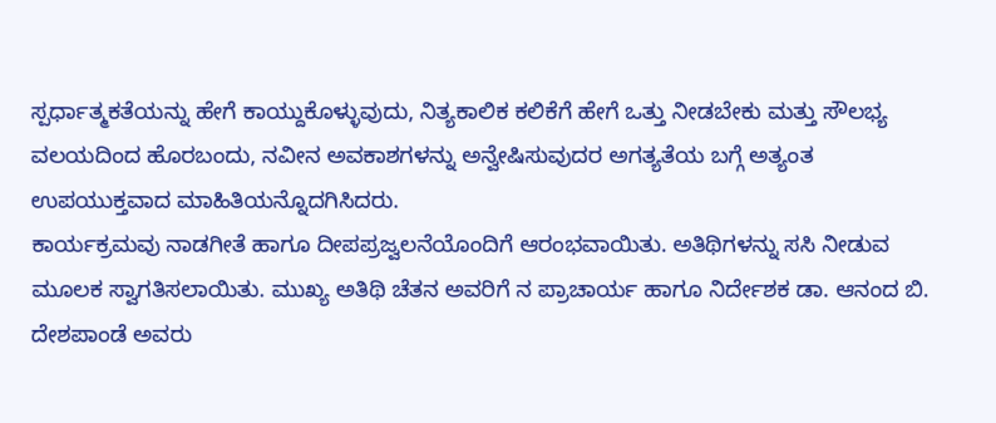ಸ್ಪರ್ಧಾತ್ಮಕತೆಯನ್ನು ಹೇಗೆ ಕಾಯ್ದುಕೊಳ್ಳುವುದು, ನಿತ್ಯಕಾಲಿಕ ಕಲಿಕೆಗೆ ಹೇಗೆ ಒತ್ತು ನೀಡಬೇಕು ಮತ್ತು ಸೌಲಭ್ಯ ವಲಯದಿಂದ ಹೊರಬಂದು, ನವೀನ ಅವಕಾಶಗಳನ್ನು ಅನ್ವೇಷಿಸುವುದರ ಅಗತ್ಯತೆಯ ಬಗ್ಗೆ ಅತ್ಯಂತ ಉಪಯುಕ್ತವಾದ ಮಾಹಿತಿಯನ್ನೊದಗಿಸಿದರು.
ಕಾರ್ಯಕ್ರಮವು ನಾಡಗೀತೆ ಹಾಗೂ ದೀಪಪ್ರಜ್ವಲನೆಯೊಂದಿಗೆ ಆರಂಭವಾಯಿತು. ಅತಿಥಿಗಳನ್ನು ಸಸಿ ನೀಡುವ ಮೂಲಕ ಸ್ವಾಗತಿಸಲಾಯಿತು. ಮುಖ್ಯ ಅತಿಥಿ ಚೆತನ ಅವರಿಗೆ ನ ಪ್ರಾಚಾರ್ಯ ಹಾಗೂ ನಿರ್ದೇಶಕ ಡಾ. ಆನಂದ ಬಿ. ದೇಶಪಾಂಡೆ ಅವರು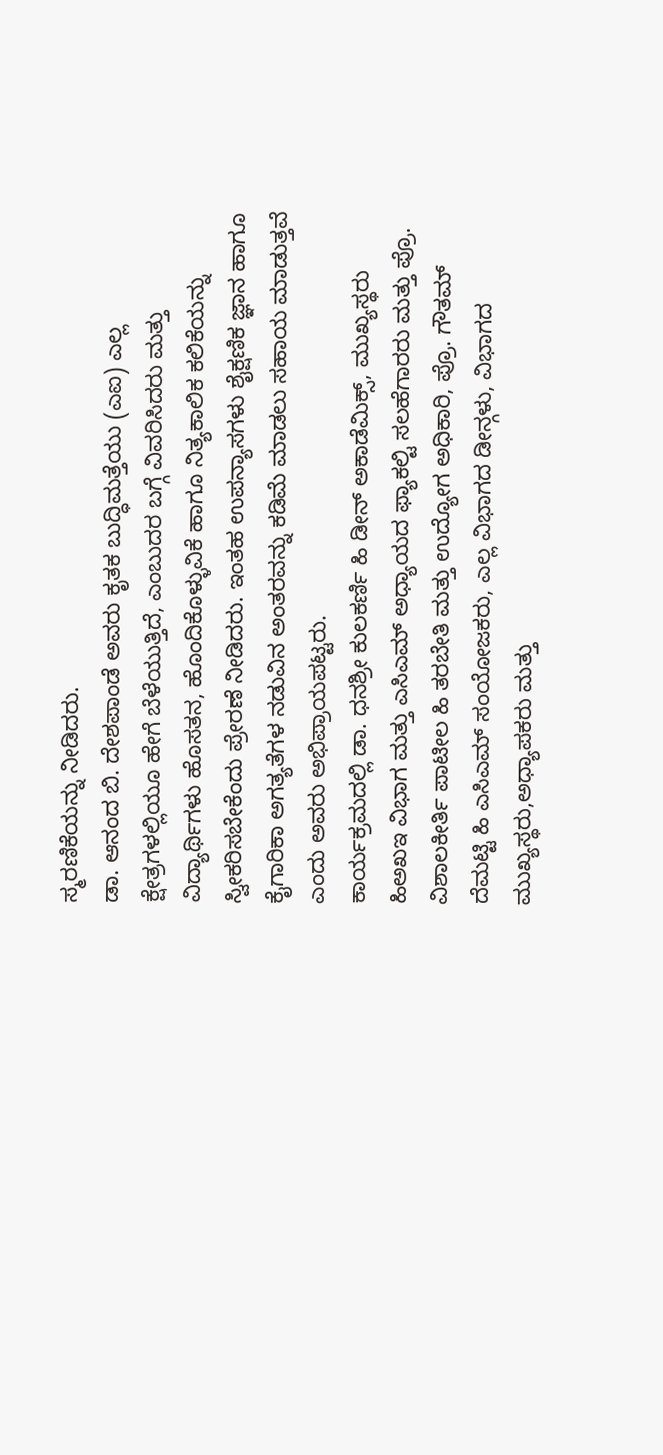ಸ್ಮರಣಿಕೆಯನ್ನು ನೀಡಿದರು.
ಡಾ. ಆನಂದ ಬಿ. ದೇಶಪಾಂಡೆ ಅವರು ಕೃತಕ ಬುದ್ಧಿಮತ್ತೆಯು (ಎಐ) ಎಲ್ಲ ಕ್ಷೇತ್ರಗಳಲ್ಲಿಯೂ ಹೇಗೆ ಬೆಳೆಯುತ್ತಿದೆ, ಎಂಬುದರ ಬಗ್ಗೆ ವಿವರಿಸಿದರು ಮತ್ತು ವಿದ್ಯಾರ್ಥಿಗಳು ಹೊಸತನ, ಹೊಂದಿಕೊಳ್ಳುವಿಕೆ ಹಾಗೂ ನಿತ್ಯಕಾಲಿಕ ಕಲಿಕೆಯನ್ನು ಸ್ವೀಕರಿಸಬೇಕೆಂದು ಪ್ರೇರಣೆ ನೀಡಿದರು. ಇಂತಹ ಉಪನ್ಯಾಸಗಳು ಶೈಕ್ಷಣಿಕ ಜ್ಞಾನ ಹಾಗೂ ಕೈಗಾರಿಕಾ ಅಗತ್ಯತೆಗಳ ನಡುವಿನ ಅಂತರವನ್ನು ಕಡಿಮೆ ಮಾಡಲು ಸಹಾಯ ಮಾಡುತ್ತವೆ ಎಂದು ಅವರು ಅಭಿಪ್ರಾಯಪಟ್ಟರು.
ಕಾರ್ಯಕ್ರಮದಲ್ಲಿ ಡಾ. ಧನಶ್ರೀ ಕುಲಕರ್ಣಿ ಹಿ ಡೀನ್ ಅಕಾಡೆಮಿಕ್ಸ್, ಮುಖ್ಯಸ್ಥರು ಹಿಅಖಇ ವಿಭಾಗ ಮತ್ತು ಎಸಿಎಮ್ ಅಧ್ಯಾಯದ ಫ್ಯಾಕಲ್ಟಿ ಸಲಹೆಗಾರರು ಮತ್ತು ಪ್ರೊ. ವಿಶಾಲಕೀರ್ತಿ ಪಾಟೀಲ ಹಿ ತರಬೇತಿ ಮತ್ತು ಉದ್ಯೋಗ ಅಧಿಕಾರಿ, ಪ್ರೊ. ಗೌತಮ್ ದೆಮಟ್ಟಿ ಹಿ ಎಸಿಎಮ್ ಸಂಯೋಜಕರು, ಎಲ್ಲ ವಿಭಾಗದ ಡೀನ್ಗಳು, ವಿಭಾಗದ ಮುಖ್ಯಸ್ಥರು,ಅಧ್ಯಾಪಕರು ಮತ್ತು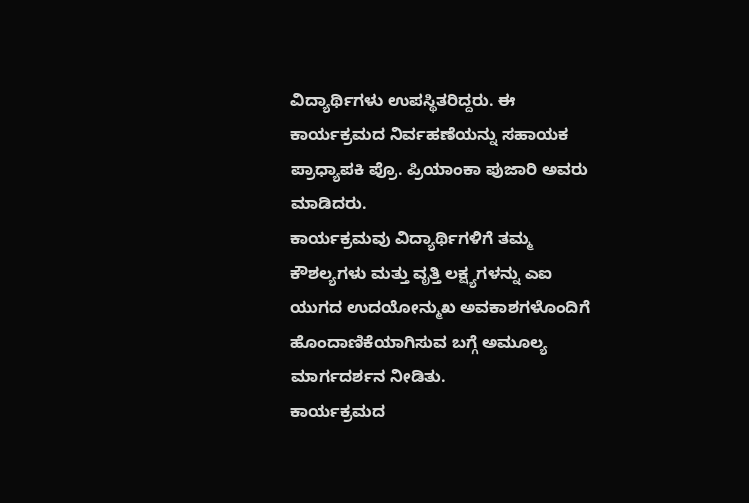ವಿದ್ಯಾರ್ಥಿಗಳು ಉಪಸ್ಥಿತರಿದ್ದರು. ಈ ಕಾರ್ಯಕ್ರಮದ ನಿರ್ವಹಣೆಯನ್ನು ಸಹಾಯಕ ಪ್ರಾಧ್ಯಾಪಕಿ ಪ್ರೊ. ಪ್ರಿಯಾಂಕಾ ಪುಜಾರಿ ಅವರು ಮಾಡಿದರು.
ಕಾರ್ಯಕ್ರಮವು ವಿದ್ಯಾರ್ಥಿಗಳಿಗೆ ತಮ್ಮ ಕೌಶಲ್ಯಗಳು ಮತ್ತು ವೃತ್ತಿ ಲಕ್ಷ್ಯಗಳನ್ನು ಎಐ ಯುಗದ ಉದಯೋನ್ಮುಖ ಅವಕಾಶಗಳೊಂದಿಗೆ ಹೊಂದಾಣಿಕೆಯಾಗಿಸುವ ಬಗ್ಗೆ ಅಮೂಲ್ಯ ಮಾರ್ಗದರ್ಶನ ನೀಡಿತು.
ಕಾರ್ಯಕ್ರಮದ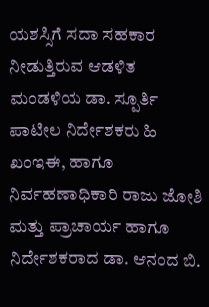ಯಶಸ್ಸಿಗೆ ಸದಾ ಸಹಕಾರ ನೀಡುತ್ತಿರುವ ಆಡಳಿತ ಮಂಡಳಿಯ ಡಾ. ಸ್ಪೂರ್ತಿ ಪಾಟೀಲ ನಿರ್ದೇಶಕರು ಹಿ ಖಂಇಈ, ಹಾಗೂ ನಿರ್ವಹಣಾಧಿಕಾರಿ ರಾಜು ಜೋಶಿ ಮತ್ತು ಪ್ರಾಚಾರ್ಯ ಹಾಗೂ ನಿರ್ದೇಶಕರಾದ ಡಾ. ಆನಂದ ಬಿ.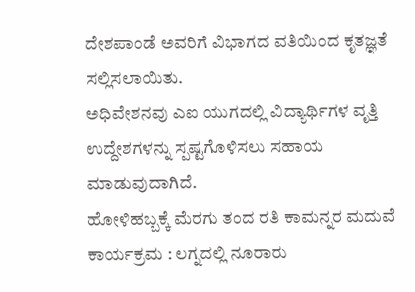ದೇಶಪಾಂಡೆ ಅವರಿಗೆ ವಿಭಾಗದ ವತಿಯಿಂದ ಕೃತಜ್ಞತೆ ಸಲ್ಲಿಸಲಾಯಿತು.
ಅಧಿವೇಶನವು ಎಐ ಯುಗದಲ್ಲಿ ವಿದ್ಯಾರ್ಥಿಗಳ ವೃತ್ತಿ ಉದ್ದೇಶಗಳನ್ನು ಸ್ಪಷ್ಟಗೊಳಿಸಲು ಸಹಾಯ ಮಾಡುವುದಾಗಿದೆ.
ಹೋಳಿಹಬ್ಬಕ್ಕೆ ಮೆರಗು ತಂದ ರತಿ ಕಾಮನ್ನರ ಮದುವೆ ಕಾರ್ಯಕ್ರಮ : ಲಗ್ನದಲ್ಲಿ ನೂರಾರು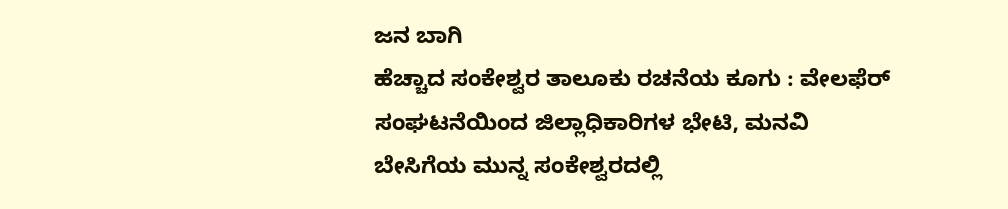ಜನ ಬಾಗಿ
ಹೆಚ್ಚಾದ ಸಂಕೇಶ್ವರ ತಾಲೂಕು ರಚನೆಯ ಕೂಗು : ವೇಲಫೆರ್ ಸಂಘಟನೆಯಿಂದ ಜಿಲ್ಲಾಧಿಕಾರಿಗಳ ಭೇಟಿ, ಮನವಿ
ಬೇಸಿಗೆಯ ಮುನ್ನ ಸಂಕೇಶ್ವರದಲ್ಲಿ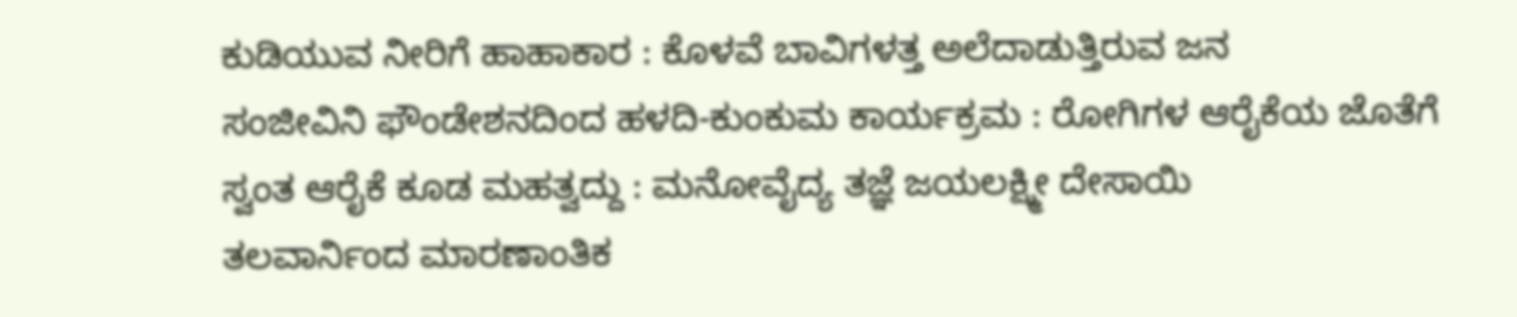ಕುಡಿಯುವ ನೀರಿಗೆ ಹಾಹಾಕಾರ : ಕೊಳವೆ ಬಾವಿಗಳತ್ತ ಅಲೆದಾಡುತ್ತಿರುವ ಜನ
ಸಂಜೀವಿನಿ ಫೌಂಡೇಶನದಿಂದ ಹಳದಿ-ಕುಂಕುಮ ಕಾರ್ಯಕ್ರಮ : ರೋಗಿಗಳ ಆರೈಕೆಯ ಜೊತೆಗೆ ಸ್ವಂತ ಆರೈಕೆ ಕೂಡ ಮಹತ್ವದ್ದು : ಮನೋವೈದ್ಯ ತಜ್ಞೆ ಜಯಲಕ್ಷ್ಮೀ ದೇಸಾಯಿ
ತಲವಾರ್ನಿಂದ ಮಾರಣಾಂತಿಕ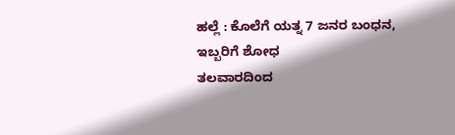ಹಲ್ಲೆ : ಕೊಲೆಗೆ ಯತ್ನ 7 ಜನರ ಬಂಧನ, ಇಬ್ಬರಿಗೆ ಶೋಧ
ತಲವಾರದಿಂದ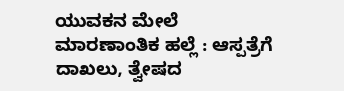ಯುವಕನ ಮೇಲೆ ಮಾರಣಾಂತಿಕ ಹಲ್ಲೆ : ಆಸ್ಪತ್ರೆಗೆ ದಾಖಲು, ತ್ವೇಷದ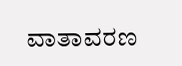ವಾತಾವರಣ